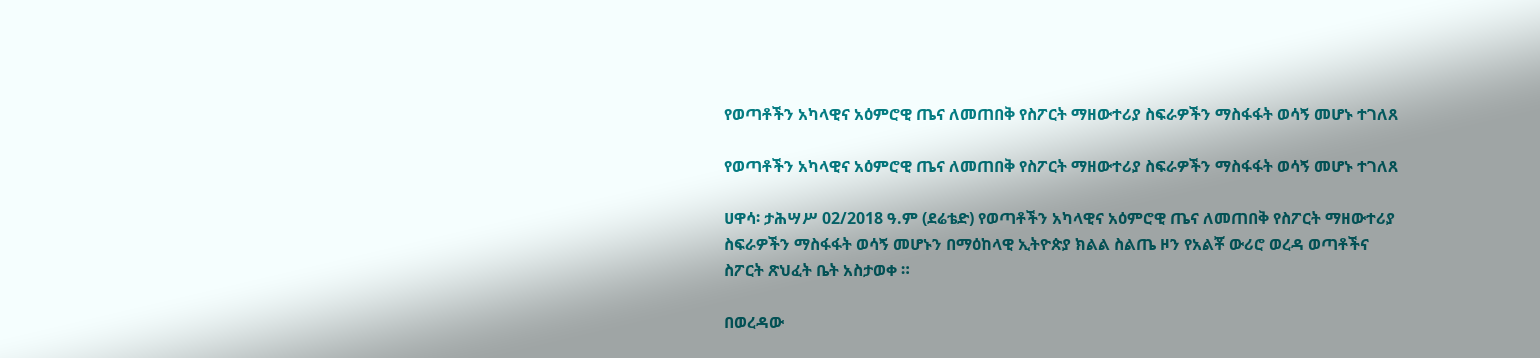የወጣቶችን አካላዊና አዕምሮዊ ጤና ለመጠበቅ የስፖርት ማዘውተሪያ ስፍራዎችን ማስፋፋት ወሳኝ መሆኑ ተገለጸ

የወጣቶችን አካላዊና አዕምሮዊ ጤና ለመጠበቅ የስፖርት ማዘውተሪያ ስፍራዎችን ማስፋፋት ወሳኝ መሆኑ ተገለጸ

ሀዋሳ፡ ታሕሣሥ 02/2018 ዓ.ም (ደሬቴድ) የወጣቶችን አካላዊና አዕምሮዊ ጤና ለመጠበቅ የስፖርት ማዘውተሪያ ስፍራዎችን ማስፋፋት ወሳኝ መሆኑን በማዕከላዊ ኢትዮጵያ ክልል ስልጤ ዞን የአልቾ ውሪሮ ወረዳ ወጣቶችና ስፖርት ጽህፈት ቤት አስታወቀ ።

በወረዳው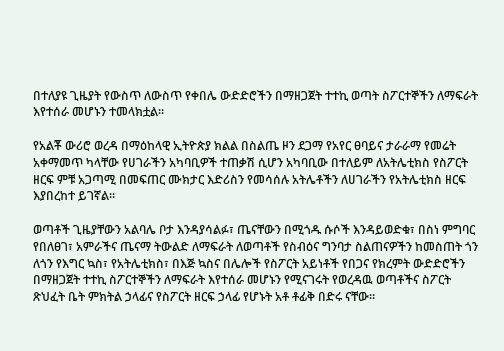በተለያዩ ጊዜያት የውስጥ ለውስጥ የቀበሌ ውድድሮችን በማዘጋጀት ተተኪ ወጣት ስፖርተኞችን ለማፍራት እየተሰራ መሆኑን ተመላክቷል።

የአልቾ ውሪሮ ወረዳ በማዕከላዊ ኢትዮጵያ ክልል በስልጤ ዞን ደጋማ የአየር ፀባይና ታራራማ የመሬት አቀማመጥ ካላቸው የሀገራችን አካባቢዎች ተጠቃሽ ሲሆን አካባቢው በተለይም ለአትሌቲክስ የስፖርት ዘርፍ ምቹ አጋጣሚ በመፍጠር ሙክታር እድሪስን የመሳሰሉ አትሌቶችን ለሀገራችን የአትሌቲክስ ዘርፍ እያበረከተ ይገኛል።

ወጣቶች ጊዜያቸውን አልባሌ ቦታ እንዳያሳልፉ፣ ጤናቸውን በሚጎዱ ሱሶች እንዳይወድቁ፣ በስነ ምግባር የበለፀገ፣ አምራችና ጤናማ ትውልድ ለማፍራት ለወጣቶች የስብዕና ግንባታ ስልጠናዎችን ከመስጠት ጎን ለጎን የእግር ኳስ፣ የአትሌቲክስ፣ በእጅ ኳስና በሌሎች የስፖርት አይነቶች የበጋና የክረምት ውድድሮችን በማዘጋጀት ተተኪ ስፖርተኞችን ለማፍራት እየተሰራ መሆኑን የሚናገሩት የወረዳዉ ወጣቶችና ስፖርት ጽህፈት ቤት ምክትል ኃላፊና የስፖርት ዘርፍ ኃላፊ የሆኑት አቶ ቶፊቅ በድሩ ናቸው።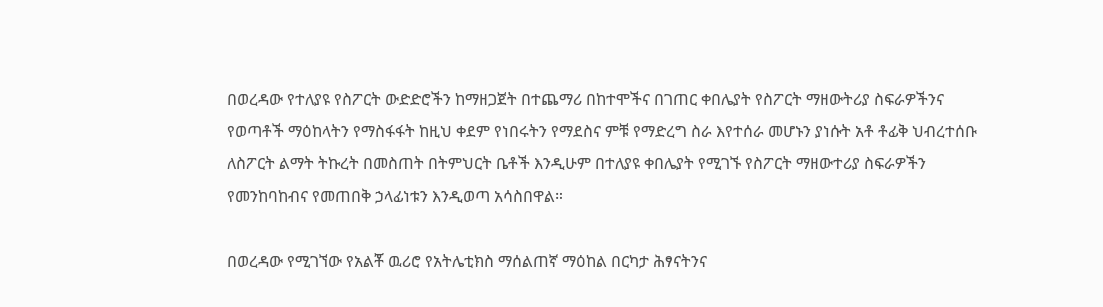በወረዳው የተለያዩ የስፖርት ውድድሮችን ከማዘጋጀት በተጨማሪ በከተሞችና በገጠር ቀበሌያት የስፖርት ማዘውትሪያ ስፍራዎችንና የወጣቶች ማዕከላትን የማስፋፋት ከዚህ ቀደም የነበሩትን የማደስና ምቹ የማድረግ ስራ እየተሰራ መሆኑን ያነሱት አቶ ቶፊቅ ህብረተሰቡ ለስፖርት ልማት ትኩረት በመስጠት በትምህርት ቤቶች እንዲሁም በተለያዩ ቀበሌያት የሚገኙ የስፖርት ማዘውተሪያ ስፍራዎችን የመንከባከብና የመጠበቅ ኃላፊነቱን እንዲወጣ አሳስበዋል።

በወረዳው የሚገኘው የአልቾ ዉሪሮ የአትሌቲክስ ማሰልጠኛ ማዕከል በርካታ ሕፃናትንና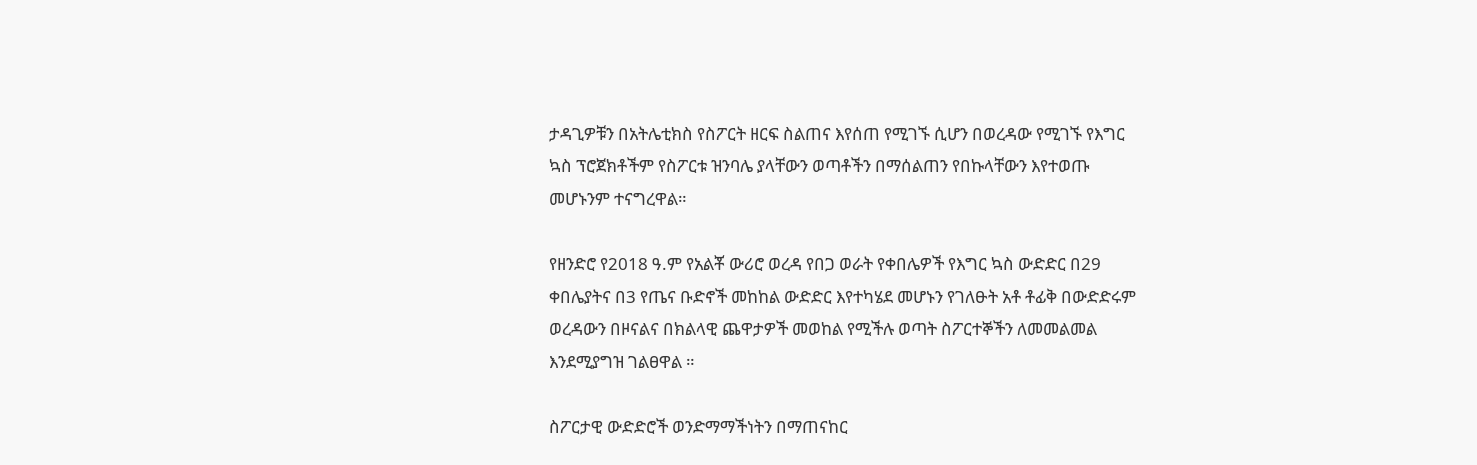ታዳጊዎቹን በአትሌቲክስ የስፖርት ዘርፍ ስልጠና እየሰጠ የሚገኙ ሲሆን በወረዳው የሚገኙ የእግር ኳስ ፕሮጀክቶችም የስፖርቱ ዝንባሌ ያላቸውን ወጣቶችን በማሰልጠን የበኩላቸውን እየተወጡ መሆኑንም ተናግረዋል።

የዘንድሮ የ2018 ዓ.ም የአልቾ ውሪሮ ወረዳ የበጋ ወራት የቀበሌዎች የእግር ኳስ ውድድር በ29 ቀበሌያትና በ3 የጤና ቡድኖች መከከል ውድድር እየተካሄደ መሆኑን የገለፁት አቶ ቶፊቅ በውድድሩም ወረዳውን በዞናልና በክልላዊ ጨዋታዎች መወከል የሚችሉ ወጣት ስፖርተኞችን ለመመልመል እንደሚያግዝ ገልፀዋል ።

ስፖርታዊ ውድድሮች ወንድማማችነትን በማጠናከር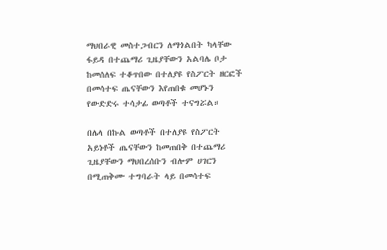ማህበራዊ መስተጋብርን ለማጎልበት ካላቸው ፋይዳ በተጨማሪ ጊዜያቸውን አልባሌ ቦታ ከመሰለፍ ተቆጥበው በተለያዩ የስፖርት ዘርፎች በመሳተፍ ጤናቸውን እየጠበቁ መሆኑን የውድድሩ ተሳታፊ ወጣቶች ተናግሯል።

በሌላ በኩል ወጣቶች በተለያዩ የስፖርት አይነቶች ጤናቸውን ከመጠበቅ በተጨማሪ ጊዜያቸውን ማህበረሰቡን ብሎም ሀገርን በሚጠቅሙ ተግባራት ላይ በመሳተፍ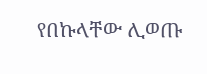የበኩላቸው ሊወጡ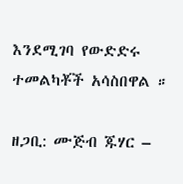እንደሚገባ የውድድሩ ተመልካቾች አሳስበዋል ።

ዘጋቢ: ሙጅብ ጁሃር –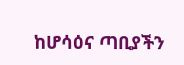ከሆሳዕና ጣቢያችን